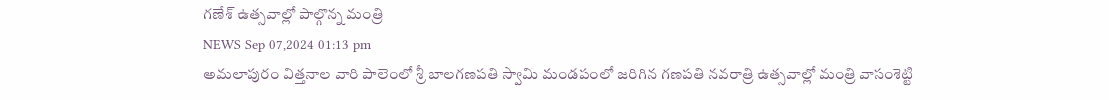గణేశ్ ఉత్సవాల్లో పాల్గొన్న మంత్రి
NEWS Sep 07,2024 01:13 pm
అమలాపురం విత్తనాల వారి పాలెంలో శ్రీ బాలగణపతి స్వామి మండపంలో జరిగిన గణపతి నవరాత్రి ఉత్సవాల్లో మంత్రి వాసంశెట్టి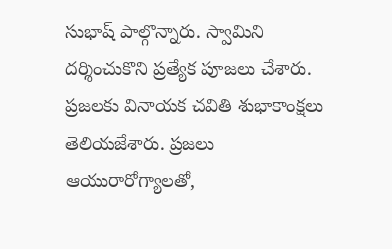సుభాష్ పాల్గొన్నారు. స్వామిని దర్శించుకొని ప్రత్యేక పూజలు చేశారు. ప్రజలకు వినాయక చవితి శుభాకాంక్షలు తెలియజేశారు. ప్రజలు ఆయురారోగ్యాలతో,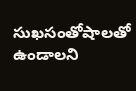సుఖసంతోషాలతో ఉండాలని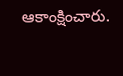ఆకాంక్షించారు.